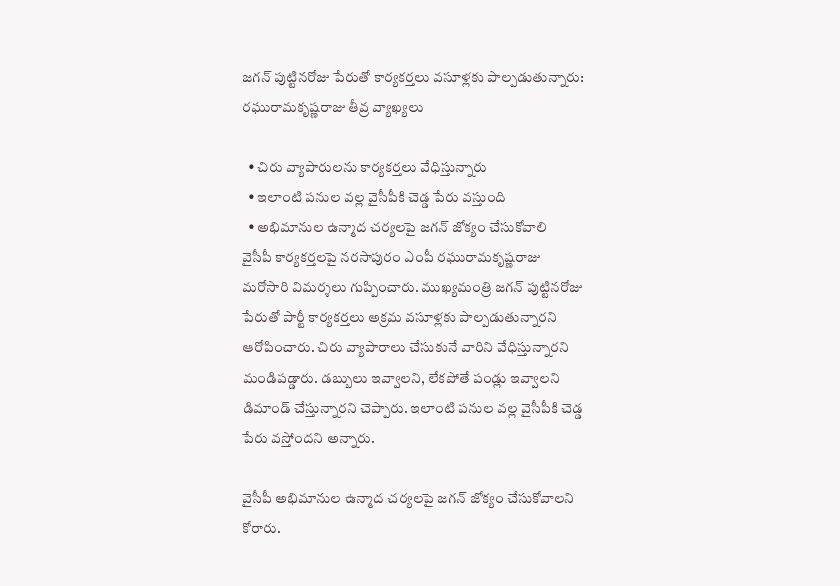జగన్ పుట్టినరోజు పేరుతో కార్యకర్తలు వసూళ్లకు పాల్పడుతున్నారు: రఘురామకృష్ణరాజు తీవ్ర వ్యాఖ్యలు

  • చిరు వ్యాపారులను కార్యకర్తలు వేధిస్తున్నారు
  • ఇలాంటి పనుల వల్ల వైసీపీకి చెడ్డ పేరు వస్తుంది
  • అభిమానుల ఉన్మాద చర్యలపై జగన్ జోక్యం చేసుకోవాలి
వైసీపీ కార్యకర్తలపై నరసాపురం ఎంపీ రఘురామకృష్ణరాజు మరోసారి విమర్శలు గుప్పించారు. ముఖ్యమంత్రి జగన్ పుట్టినరోజు పేరుతో పార్టీ కార్యకర్తలు అక్రమ వసూళ్లకు పాల్పడుతున్నారని ఆరోపించారు. చిరు వ్యాపారాలు చేసుకునే వారిని వేధిస్తున్నారని మండిపడ్డారు. డబ్బులు ఇవ్వాలని, లేకపోతే పండ్లు ఇవ్వాలని డిమాండ్ చేస్తున్నారని చెప్పారు. ఇలాంటి పనుల వల్ల వైసీపీకి చెడ్డ పేరు వస్తోందని అన్నారు.

వైసీపీ అభిమానుల ఉన్మాద చర్యలపై జగన్ జోక్యం చేసుకోవాలని కోరారు.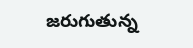జరుగుతున్న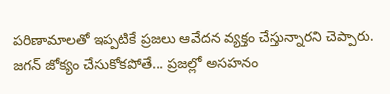పరిణామాలతో ఇప్పటికే ప్రజలు ఆవేదన వ్యక్తం చేస్తున్నారని చెప్పారు. జగన్ జోక్యం చేసుకోకపోతే... ప్రజల్లో అసహనం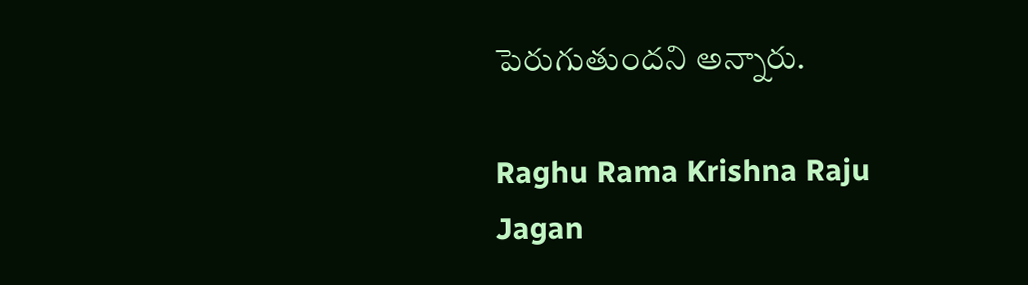పెరుగుతుందని అన్నారు.

Raghu Rama Krishna Raju
Jagan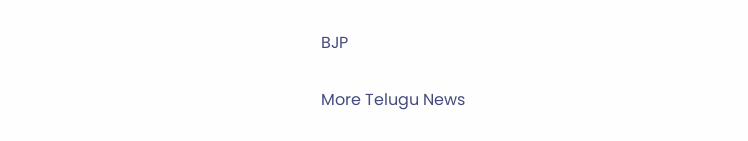BJP

More Telugu News